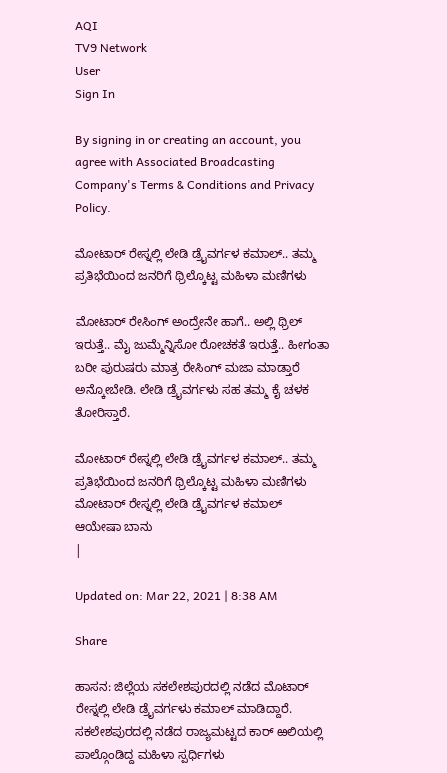AQI
TV9 Network
User
Sign In

By signing in or creating an account, you agree with Associated Broadcasting Company's Terms & Conditions and Privacy Policy.

ಮೋಟಾರ್ ರೇಸ್ನಲ್ಲಿ ಲೇಡಿ ಡ್ರೈವರ್ಗಳ ಕಮಾಲ್.. ತಮ್ಮ ಪ್ರತಿಭೆಯಿಂದ ಜನರಿಗೆ ಥ್ರಿಲ್ಕೊಟ್ಟ ಮಹಿಳಾ ಮಣಿಗಳು

ಮೋಟಾರ್ ರೇಸಿಂಗ್ ಅಂದ್ರೇನೇ ಹಾಗೆ.. ಅಲ್ಲಿ ಥ್ರಿಲ್ ಇರುತ್ತೆ.. ಮೈ ಜುಮ್ಮೆನ್ನಿಸೋ ರೋಚಕತೆ ಇರುತ್ತೆ.. ಹೀಗಂತಾ ಬರೀ ಪುರುಷರು ಮಾತ್ರ ರೇಸಿಂಗ್ ಮಜಾ ಮಾಡ್ತಾರೆ ಅನ್ಕೋಬೇಡಿ. ಲೇಡಿ ಡ್ರೈವರ್ಗಳು ಸಹ ತಮ್ಮ ಕೈ ಚಳಕ ತೋರಿಸ್ತಾರೆ.

ಮೋಟಾರ್ ರೇಸ್ನಲ್ಲಿ ಲೇಡಿ ಡ್ರೈವರ್ಗಳ ಕಮಾಲ್.. ತಮ್ಮ ಪ್ರತಿಭೆಯಿಂದ ಜನರಿಗೆ ಥ್ರಿಲ್ಕೊಟ್ಟ ಮಹಿಳಾ ಮಣಿಗಳು
ಮೋಟಾರ್ ರೇಸ್ನಲ್ಲಿ ಲೇಡಿ ಡ್ರೈವರ್ಗಳ ಕಮಾಲ್
ಆಯೇಷಾ ಬಾನು
|

Updated on: Mar 22, 2021 | 8:38 AM

Share

ಹಾಸನ: ಜಿಲ್ಲೆಯ ಸಕಲೇಶಪುರದಲ್ಲಿ ನಡೆದ ಮೊಟಾರ್ ರೇಸ್ನಲ್ಲಿ ಲೇಡಿ ಡ್ರೈವರ್ಗಳು ಕಮಾಲ್ ಮಾಡಿದ್ದಾರೆ. ಸಕಲೇಶಪುರದಲ್ಲಿ ನಡೆದ ರಾಜ್ಯಮಟ್ಟದ ಕಾರ್ ಱಲಿಯಲ್ಲಿ ಪಾಲ್ಗೊಂಡಿದ್ದ ಮಹಿಳಾ ಸ್ಪರ್ಧಿಗಳು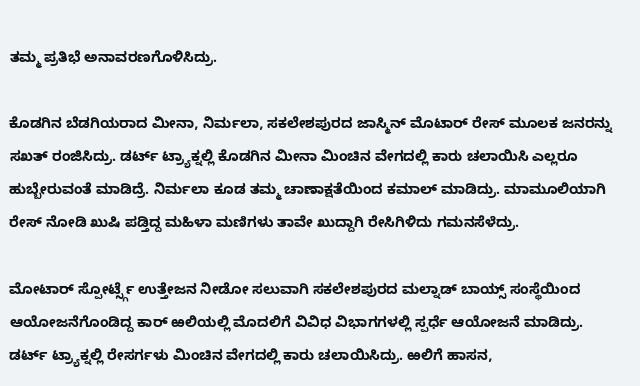ತಮ್ಮ ಪ್ರತಿಭೆ ಅನಾವರಣಗೊಳಿಸಿದ್ರು.

ಕೊಡಗಿನ ಬೆಡಗಿಯರಾದ ಮೀನಾ, ನಿರ್ಮಲಾ, ಸಕಲೇಶಪುರದ ಜಾಸ್ಮಿನ್ ಮೊಟಾರ್ ರೇಸ್ ಮೂಲಕ ಜನರನ್ನು ಸಖತ್ ರಂಜಿಸಿದ್ರು. ಡರ್ಟ್ ಟ್ರ್ಯಾಕ್ನಲ್ಲಿ ಕೊಡಗಿನ ಮೀನಾ ಮಿಂಚಿನ ವೇಗದಲ್ಲಿ ಕಾರು ಚಲಾಯಿಸಿ ಎಲ್ಲರೂ ಹುಬ್ಬೇರುವಂತೆ ಮಾಡಿದ್ರೆ. ನಿರ್ಮಲಾ ಕೂಡ ತಮ್ಮ ಚಾಣಾಕ್ಷತೆಯಿಂದ ಕಮಾಲ್ ಮಾಡಿದ್ರು. ಮಾಮೂಲಿಯಾಗಿ ರೇಸ್ ನೋಡಿ ಖುಷಿ ಪಡ್ತಿದ್ದ ಮಹಿಳಾ ಮಣಿಗಳು ತಾವೇ ಖುದ್ದಾಗಿ ರೇಸಿಗಿಳಿದು ಗಮನಸೆಳೆದ್ರು.

ಮೋಟಾರ್ ಸ್ಪೋರ್ಟ್ಸ್ಗೆ ಉತ್ತೇಜನ ನೀಡೋ ಸಲುವಾಗಿ ಸಕಲೇಶಪುರದ ಮಲ್ನಾಡ್ ಬಾಯ್ಸ್ ಸಂಸ್ಥೆಯಿಂದ ಆಯೋಜನೆಗೊಂಡಿದ್ದ ಕಾರ್ ಱಲಿಯಲ್ಲಿ ಮೊದಲಿಗೆ ವಿವಿಧ ವಿಭಾಗಗಳಲ್ಲಿ ಸ್ಪರ್ಧೆ ಆಯೋಜನೆ ಮಾಡಿದ್ರು. ಡರ್ಟ್ ಟ್ರ್ಯಾಕ್ನಲ್ಲಿ ರೇಸರ್ಗಳು ಮಿಂಚಿನ ವೇಗದಲ್ಲಿ ಕಾರು ಚಲಾಯಿಸಿದ್ರು. ಱಲಿಗೆ ಹಾಸನ,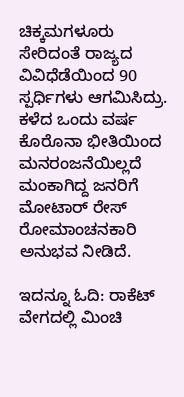ಚಿಕ್ಕಮಗಳೂರು ಸೇರಿದಂತೆ ರಾಜ್ಯದ ವಿವಿಧೆಡೆಯಿಂದ 90 ಸ್ಪರ್ಧಿಗಳು ಆಗಮಿಸಿದ್ರು. ಕಳೆದ ಒಂದು ವರ್ಷ ಕೊರೊನಾ ಭೀತಿಯಿಂದ ಮನರಂಜನೆಯಿಲ್ಲದೆ ಮಂಕಾಗಿದ್ದ ಜನರಿಗೆ ಮೋಟಾರ್ ರೇಸ್ ರೋಮಾಂಚನಕಾರಿ ಅನುಭವ ನೀಡಿದೆ.

ಇದನ್ನೂ ಓದಿ: ರಾಕೆಟ್ ವೇಗದಲ್ಲಿ ಮಿಂಚಿ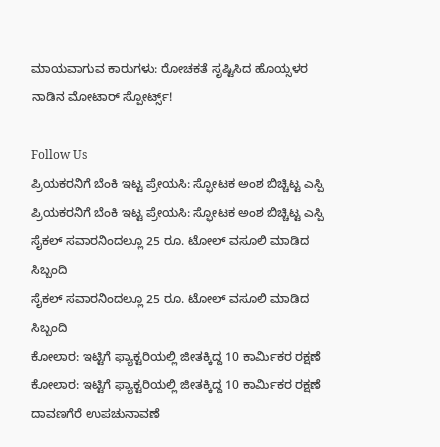ಮಾಯವಾಗುವ ಕಾರುಗಳು: ರೋಚಕತೆ ಸೃಷ್ಟಿಸಿದ ಹೊಯ್ಸಳರ ನಾಡಿನ ಮೋಟಾರ್ ಸ್ಪೋರ್ಟ್ಸ್!

Follow Us
ಪ್ರಿಯಕರನಿಗೆ ಬೆಂಕಿ ಇಟ್ಟ ಪ್ರೇಯಸಿ: ಸ್ಫೋಟಕ ಅಂಶ ಬಿಚ್ಚಿಟ್ಟ ಎಸ್ಪಿ
ಪ್ರಿಯಕರನಿಗೆ ಬೆಂಕಿ ಇಟ್ಟ ಪ್ರೇಯಸಿ: ಸ್ಫೋಟಕ ಅಂಶ ಬಿಚ್ಚಿಟ್ಟ ಎಸ್ಪಿ
ಸೈಕಲ್ ಸವಾರನಿಂದಲ್ಲೂ 25 ರೂ. ಟೋಲ್ ವಸೂಲಿ ಮಾಡಿದ ಸಿಬ್ಬಂದಿ
ಸೈಕಲ್ ಸವಾರನಿಂದಲ್ಲೂ 25 ರೂ. ಟೋಲ್ ವಸೂಲಿ ಮಾಡಿದ ಸಿಬ್ಬಂದಿ
ಕೋಲಾರ: ಇಟ್ಟಿಗೆ ಫ್ಯಾಕ್ಟರಿಯಲ್ಲಿ ಜೀತಕ್ಕಿದ್ದ 10 ಕಾರ್ಮಿಕರ ರಕ್ಷಣೆ
ಕೋಲಾರ: ಇಟ್ಟಿಗೆ ಫ್ಯಾಕ್ಟರಿಯಲ್ಲಿ ಜೀತಕ್ಕಿದ್ದ 10 ಕಾರ್ಮಿಕರ ರಕ್ಷಣೆ
ದಾವಣಗೆರೆ ಉಪಚುನಾವಣೆ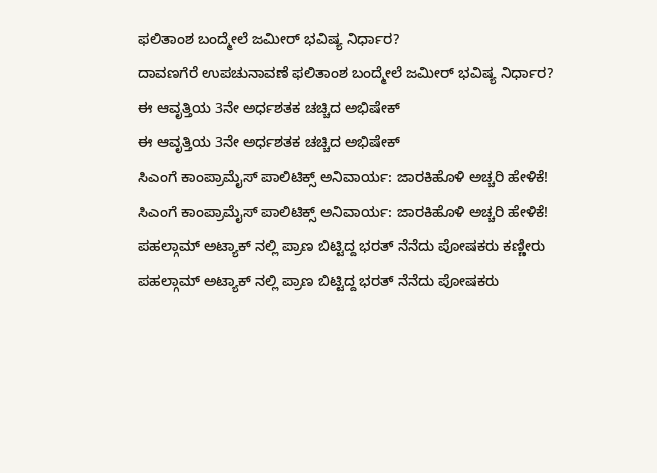ಫಲಿತಾಂಶ ಬಂದ್ಮೇಲೆ ಜಮೀರ್ ಭವಿಷ್ಯ ನಿರ್ಧಾರ?
ದಾವಣಗೆರೆ ಉಪಚುನಾವಣೆ ಫಲಿತಾಂಶ ಬಂದ್ಮೇಲೆ ಜಮೀರ್ ಭವಿಷ್ಯ ನಿರ್ಧಾರ?
ಈ ಆವೃತ್ತಿಯ 3ನೇ ಅರ್ಧಶತಕ ಚಚ್ಚಿದ ಅಭಿಷೇಕ್
ಈ ಆವೃತ್ತಿಯ 3ನೇ ಅರ್ಧಶತಕ ಚಚ್ಚಿದ ಅಭಿಷೇಕ್
ಸಿಎಂಗೆ ಕಾಂಪ್ರಾಮೈಸ್ ಪಾಲಿಟಿಕ್ಸ್ ಅನಿವಾರ್ಯ: ಜಾರಕಿಹೊಳಿ ಅಚ್ಚರಿ ಹೇಳಿಕೆ!
ಸಿಎಂಗೆ ಕಾಂಪ್ರಾಮೈಸ್ ಪಾಲಿಟಿಕ್ಸ್ ಅನಿವಾರ್ಯ: ಜಾರಕಿಹೊಳಿ ಅಚ್ಚರಿ ಹೇಳಿಕೆ!
ಪಹಲ್ಗಾಮ್ ಅಟ್ಯಾಕ್ ನಲ್ಲಿ ಪ್ರಾಣ ಬಿಟ್ಟಿದ್ದ ಭರತ್ ನೆನೆದು ಪೋಷಕರು ಕಣ್ಣೀರು
ಪಹಲ್ಗಾಮ್ ಅಟ್ಯಾಕ್ ನಲ್ಲಿ ಪ್ರಾಣ ಬಿಟ್ಟಿದ್ದ ಭರತ್ ನೆನೆದು ಪೋಷಕರು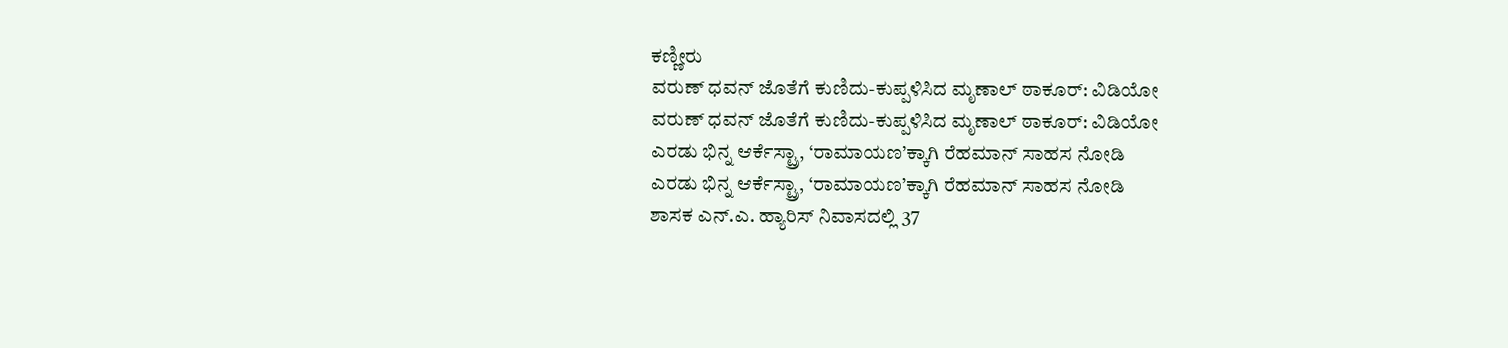ಕಣ್ಣೀರು
ವರುಣ್ ಧವನ್ ಜೊತೆಗೆ ಕುಣಿದು-ಕುಪ್ಪಳಿಸಿದ ಮೃಣಾಲ್ ಠಾಕೂರ್: ವಿಡಿಯೋ
ವರುಣ್ ಧವನ್ ಜೊತೆಗೆ ಕುಣಿದು-ಕುಪ್ಪಳಿಸಿದ ಮೃಣಾಲ್ ಠಾಕೂರ್: ವಿಡಿಯೋ
ಎರಡು ಭಿನ್ನ ಆರ್ಕೆಸ್ಟ್ರಾ, ‘ರಾಮಾಯಣ’ಕ್ಕಾಗಿ ರೆಹಮಾನ್ ಸಾಹಸ ನೋಡಿ
ಎರಡು ಭಿನ್ನ ಆರ್ಕೆಸ್ಟ್ರಾ, ‘ರಾಮಾಯಣ’ಕ್ಕಾಗಿ ರೆಹಮಾನ್ ಸಾಹಸ ನೋಡಿ
ಶಾಸಕ ಎನ್.ಎ. ಹ್ಯಾರಿಸ್ ನಿವಾಸದಲ್ಲಿ 37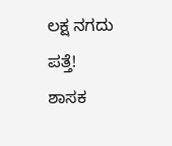ಲಕ್ಷ ನಗದು ಪತ್ತೆ!
ಶಾಸಕ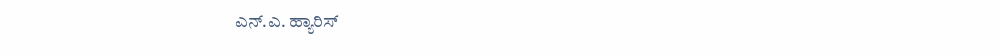ಎನ್.ಎ. ಹ್ಯಾರಿಸ್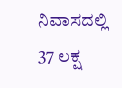ನಿವಾಸದಲ್ಲಿ 37 ಲಕ್ಷ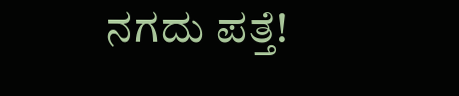ನಗದು ಪತ್ತೆ!